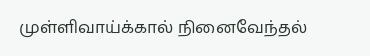முள்ளிவாய்க்கால் நினைவேந்தல்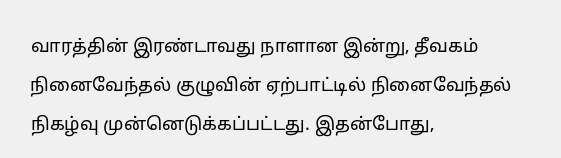வாரத்தின் இரண்டாவது நாளான இன்று, தீவகம் நினைவேந்தல் குழுவின் ஏற்பாட்டில் நினைவேந்தல் நிகழ்வு முன்னெடுக்கப்பட்டது. இதன்போது,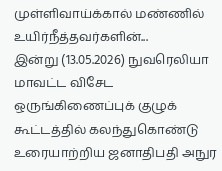முள்ளிவாய்க்கால் மண்ணில் உயிர்நீத்தவர்களின்...
இன்று (13.05.2026) நுவரெலியா மாவட்ட விசேட ஒருங்கிணைப்புக் குழுக் கூட்டத்தில் கலந்துகொண்டு உரையாற்றிய ஜனாதிபதி அநுர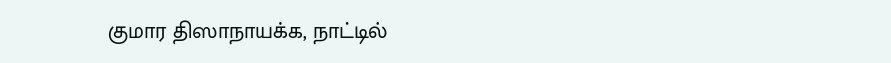குமார திஸாநாயக்க, நாட்டில்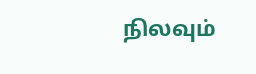நிலவும்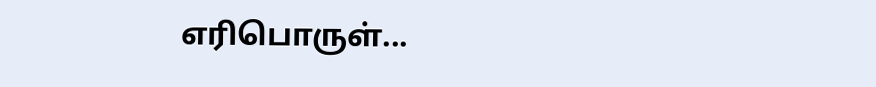எரிபொருள்...